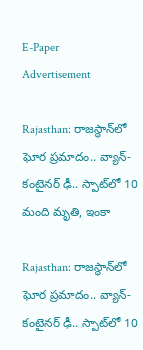E-Paper
Advertisement

Rajasthan: రాజస్థాన్‌లో ఘోర ప్రమాదం.. వ్యాన్- కంటైనర్ ఢీ.. స్పాట్‌‌లో 10 మంది మృతి, ఇంకా

Rajasthan: రాజస్థాన్‌లో ఘోర ప్రమాదం.. వ్యాన్- కంటైనర్ ఢీ.. స్పాట్‌‌లో 10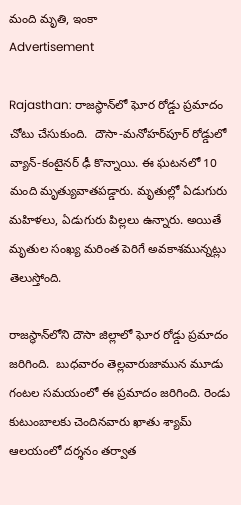మంది మృతి, ఇంకా
Advertisement

Rajasthan: రాజస్థాన్‌లో ఘోర రోడ్డు ప్రమాదం చోటు చేసుకుంది.  దౌసా-మనోహర్‌పూర్ రోడ్డులో వ్యాన్-కంటైనర్ ఢీ కొన్నాయి. ఈ ఘటనలో 10 మంది మృత్యువాతపడ్డారు. మృతుల్లో ఏడుగురు మహిళలు, ఏడుగురు పిల్లలు ఉన్నారు. అయితే మృతుల సంఖ్య మరింత పెరిగే అవకాశమున్నట్లు తెలుస్తోంది.

రాజస్థాన్‌లోని దౌసా జిల్లాలో ఘోర రోడ్డు ప్రమాదం జరిగింది.  బుధవారం తెల్లవారుజామున మూడు గంటల సమయంలో ఈ ప్రమాదం జరిగింది. రెండు కుటుంబాలకు చెందినవారు ఖాతు శ్యామ్ ఆలయంలో దర్శనం తర్వాత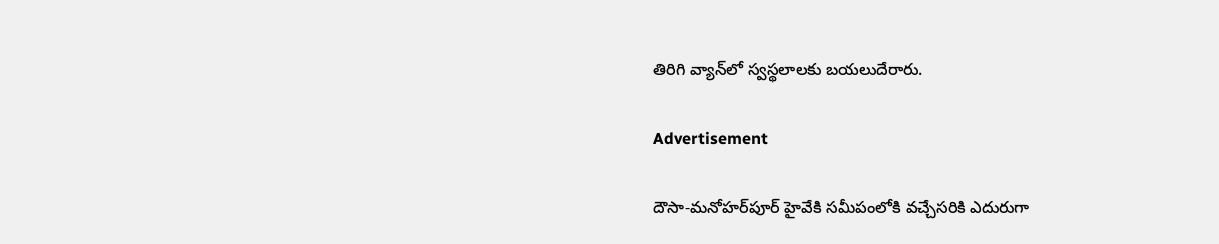తిరిగి వ్యాన్‌లో స్వస్థలాలకు బయలుదేరారు.

Advertisement

దౌసా-మనోహర్‌పూర్ హైవేకి సమీపంలోకి వచ్చేసరికి ఎదురుగా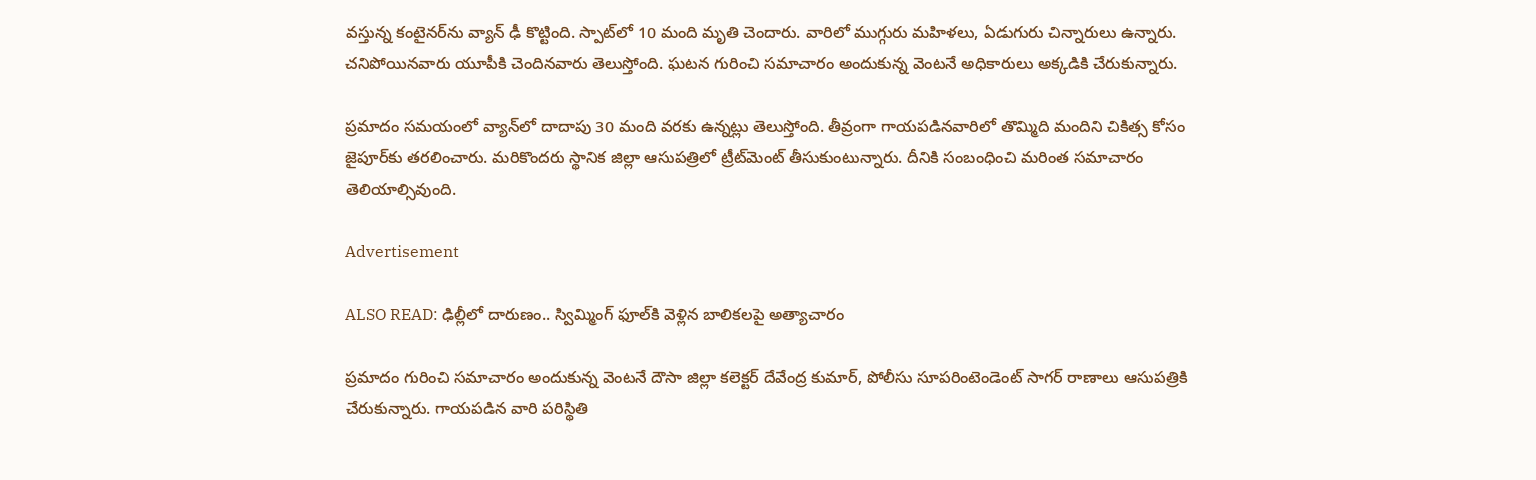వస్తున్న కంటైనర్‌ను వ్యాన్ ఢీ కొట్టింది. స్పాట్‌లో 10 మంది మృతి చెందారు. వారిలో ముగ్గురు మహిళలు, ఏడుగురు చిన్నారులు ఉన్నారు. చనిపోయినవారు యూపీకి చెందినవారు తెలుస్తోంది. ఘటన గురించి సమాచారం అందుకున్న వెంటనే అధికారులు అక్కడికి చేరుకున్నారు.

ప్రమాదం సమయంలో వ్యాన్‌లో దాదాపు 30 మంది వరకు ఉన్నట్లు తెలుస్తోంది. తీవ్రంగా గాయపడినవారిలో తొమ్మిది మందిని చికిత్స కోసం జైపూర్‌కు తరలించారు. మరికొందరు స్థానిక జిల్లా ఆసుపత్రిలో ట్రీట్‌మెంట్ తీసుకుంటున్నారు. దీనికి సంబంధించి మరింత సమాచారం తెలియాల్సివుంది.

Advertisement

ALSO READ: ఢిల్లీలో దారుణం.. స్విమ్మింగ్ ఫూల్‌కి వెళ్లిన బాలికలపై అత్యాచారం

ప్రమాదం గురించి సమాచారం అందుకున్న వెంటనే దౌసా జిల్లా కలెక్టర్ దేవేంద్ర కుమార్, పోలీసు సూపరింటెండెంట్ సాగర్ రాణాలు ఆసుపత్రికి చేరుకున్నారు. గాయపడిన వారి పరిస్థితి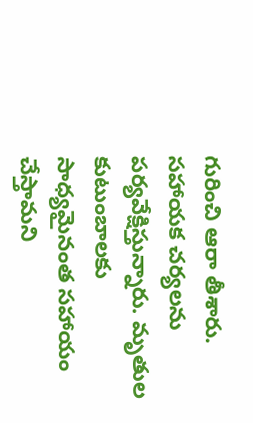గురించి ఆరా తీశారు. సహాయక చర్యలను పర్యవేక్షిస్తున్నారు. మృతుల కుటుంబాలకు సాధ్యమైనంత సహాయం చేస్తామని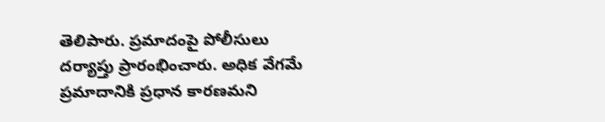తెలిపారు. ప్రమాదంపై పోలీసులు దర్యాప్తు ప్రారంభించారు. అధిక వేగమే ప్రమాదానికి ప్రధాన కారణమని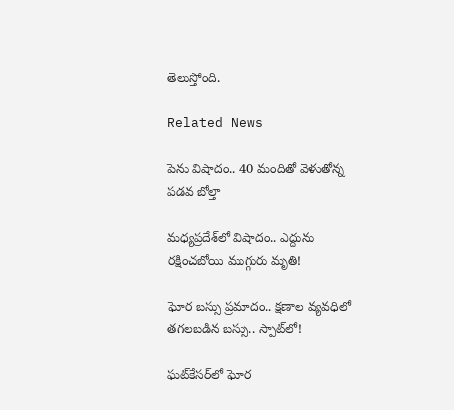తెలుస్తోంది.

Related News

పెను విషాదం.. 40 మందితో వెళుతోన్న ప‌డ‌వ బోల్తా

మధ్యప్రదేశ్‌లో విషాదం.. ఎద్దును రక్షించబోయి ముగ్గురు మృతి!

ఘోర బస్సు ప్రమాదం.. క్షణాల వ్యవధిలో తగలబడిన బస్సు.. స్పాట్‌లో!

ఘట్‌కేసర్‌లో ఘోర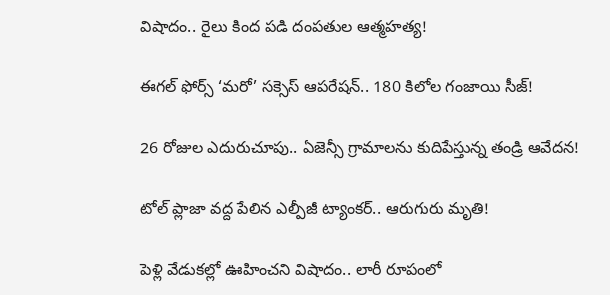విషాదం.. రైలు కింద పడి దంపతుల ఆత్మహత్య!

ఈగల్ ఫోర్స్ ‘మరో’ సక్సెస్ ఆపరేషన్.. 180 కిలోల గంజాయి సీజ్!

26 రోజుల ఎదురుచూపు.. ఏజెన్సీ గ్రామాలను కుదిపేస్తున్న తండ్రి ఆవేదన!

టోల్ ప్లాజా వద్ద పేలిన ఎల్పీజీ ట్యాంకర్.. ఆరుగురు మృతి!

పెళ్లి వేడుకల్లో ఊహించని విషాదం.. లారీ రూపంలో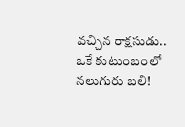వచ్చిన రాక్షసుడు.. ఒకే కుటుంబంలో నలుగురు బలి!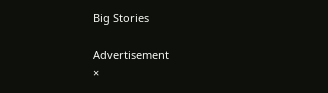Big Stories

Advertisement
×